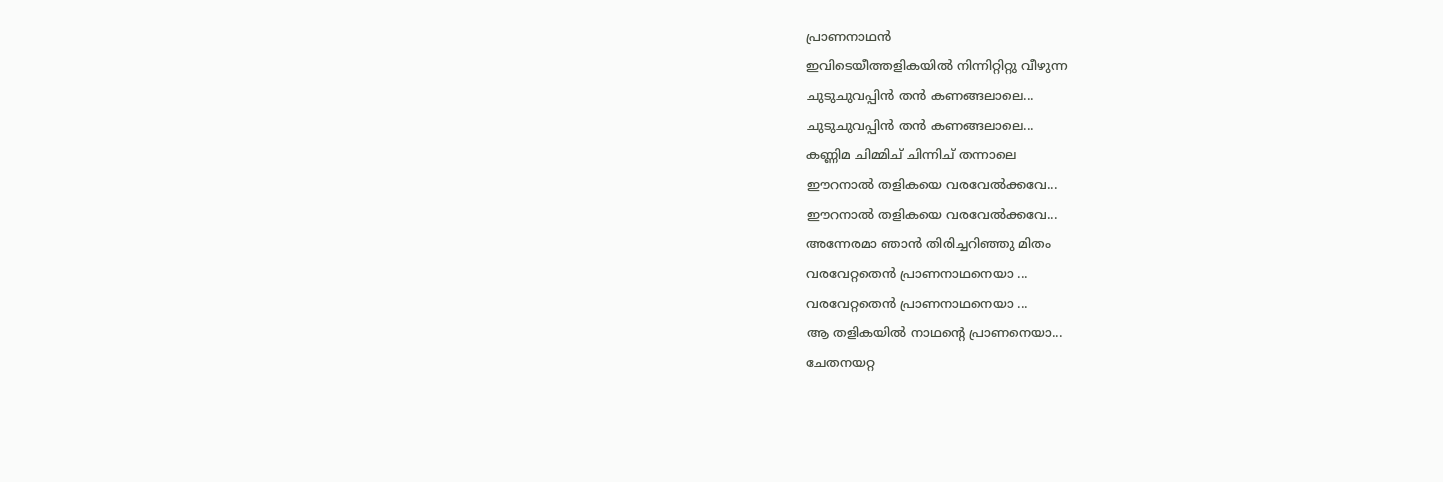പ്രാണനാഥൻ
ഇവിടെയീത്തളികയിൽ നിന്നിറ്റിറ്റു വീഴുന്ന
ചുടുചുവപ്പിൻ തൻ കണങ്ങലാലെ...
ചുടുചുവപ്പിൻ തൻ കണങ്ങലാലെ...
കണ്ണിമ ചിമ്മിച് ചിന്നിച് തന്നാലെ
ഈറനാൽ തളികയെ വരവേൽക്കവേ...
ഈറനാൽ തളികയെ വരവേൽക്കവേ...
അന്നേരമാ ഞാൻ തിരിച്ചറിഞ്ഞു മിതം
വരവേറ്റതെൻ പ്രാണനാഥനെയാ ...
വരവേറ്റതെൻ പ്രാണനാഥനെയാ ...
ആ തളികയിൽ നാഥന്റെ പ്രാണനെയാ...
ചേതനയറ്റ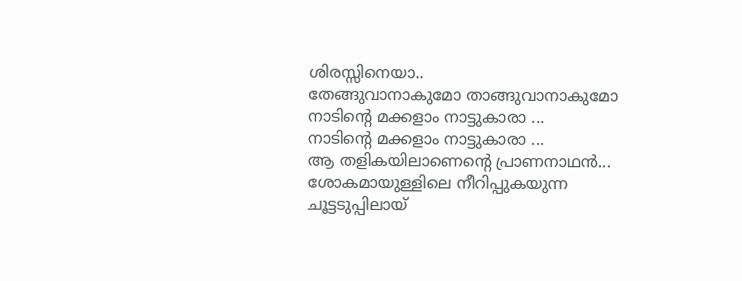ശിരസ്സിനെയാ..
തേങ്ങുവാനാകുമോ താങ്ങുവാനാകുമോ
നാടിന്റെ മക്കളാം നാട്ടുകാരാ ...
നാടിന്റെ മക്കളാം നാട്ടുകാരാ ...
ആ തളികയിലാണെന്റെ പ്രാണനാഥൻ...
ശോകമായുള്ളിലെ നീറിപ്പുകയുന്ന
ചൂട്ടടുപ്പിലായ്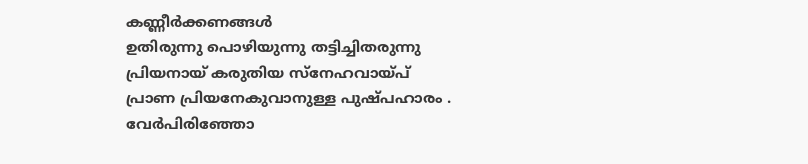കണ്ണീർക്കണങ്ങൾ
ഉതിരുന്നു പൊഴിയുന്നു തട്ടിച്ചിതരുന്നു
പ്രിയനായ് കരുതിയ സ്നേഹവായ്പ്
പ്രാണ പ്രിയനേകുവാനുള്ള പുഷ്പഹാരം .
വേർപിരിഞ്ഞോ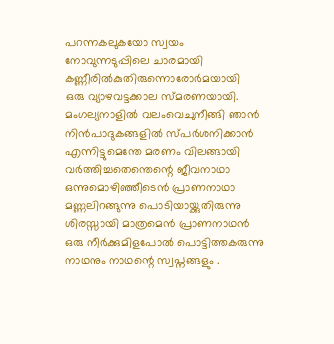പറന്നകലുകയോ സ്വയം
നോവുന്നടുപ്പിലെ ചാരമായി
കണ്ണീരിൽകുതിരുന്നൊരോർമയായി
ഒരു വ്യാഴവട്ടക്കാല സ്മരണയായി.
മംഗല്യനാളിൽ വലംവെചുനീങ്ങി ഞാൻ
നിൻപാദുകങ്ങളിൽ സ്പർശനിക്കാൻ
എന്നിട്ടുമെന്തേ മരണം വിലങ്ങായി
വർത്തിച്ചതെന്തെന്റെ ജീവനാഥാ
ഒന്നുമൊഴിഞ്ഞീടെൻ പ്രാണനാഥാ
മണ്ണലിറങ്ങുന്നു പൊടിയായ്ക്കുതിരുന്നു
ശിരസ്സായി മാത്രമെൻ പ്രാണനാഥൻ
ഒരു നീർക്കുമിളപോൽ പൊട്ടിത്തകരുന്നു
നാഥനും നാഥന്റെ സ്വപ്നങ്ങളും .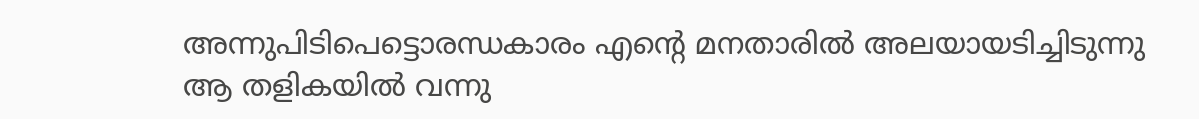അന്നുപിടിപെട്ടൊരന്ധകാരം എന്റെ മനതാരിൽ അലയായടിച്ചിടുന്നു
ആ തളികയിൽ വന്നു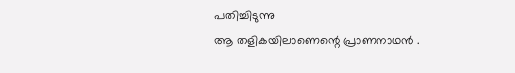പതിച്ചിടുന്നു
ആ തളികയിലാണെന്റെ പ്രാണനാഥൻ .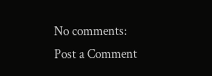No comments:
Post a Comment